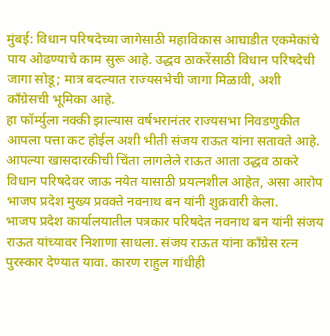मुंबई: विधान परिषदेच्या जागेसाठी महाविकास आघाडीत एकमेकांचे पाय ओढण्याचे काम सुरू आहे. उद्धव ठाकरेंसाठी विधान परिषदेची जागा सोडू; मात्र बदल्यात राज्यसभेची जागा मिळावी, अशी काँग्रेसची भूमिका आहे.
हा फॉर्म्युला नक्की झाल्यास वर्षभरानंतर राज्यसभा निवडणुकीत आपला पत्ता कट होईल अशी भीती संजय राऊत यांना सतावते आहे. आपल्या खासदारकीची चिंता लागलेले राऊत आता उद्धव ठाकरे विधान परिषदेवर जाऊ नयेत यासाठी प्रयत्नशील आहेत, असा आरोप भाजप प्रदेश मुख्य प्रवक्ते नवनाथ बन यांनी शुक्रवारी केला.
भाजप प्रदेश कार्यालयातील पत्रकार परिषदेत नवनाथ बन यांनी संजय राऊत यांच्यावर निशाणा साधला. संजय राऊत यांना काँग्रेस रत्न पुरस्कार देण्यात यावा. कारण राहुल गांधीही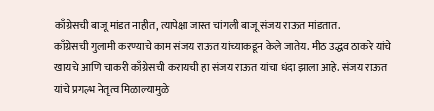काँग्रेसची बाजू मांडत नाहीत, त्यापेक्षा जास्त चांगली बाजू संजय राऊत मांडतात.
काँग्रेसची गुलामी करण्याचे काम संजय राऊत यांच्याकडून केले जातेय. मीठ उद्धव ठाकरे यांचे खायचे आणि चाकरी काँग्रेसची करायची हा संजय राऊत यांचा धंदा झाला आहे. संजय राऊत यांचे प्रगल्भ नेतृत्व मिळाल्यामुळे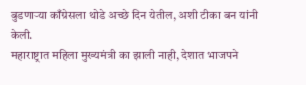बुडणाऱ्या काँग्रेसला थोडे अच्छे दिन येतील, अशी टीका बन यांनी केली.
महाराष्ट्रात महिला मुख्यमंत्री का झाली नाही, देशात भाजपने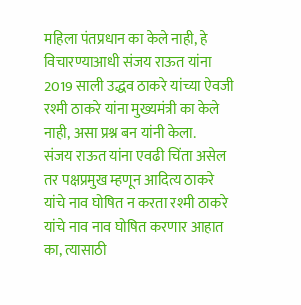महिला पंतप्रधान का केले नाही, हे विचारण्याआधी संजय राऊत यांना 2019 साली उद्धव ठाकरे यांच्या ऐवजी रश्मी ठाकरे यांना मुख्यमंत्री का केले नाही, असा प्रश्न बन यांनी केला.
संजय राऊत यांना एवढी चिंता असेल तर पक्षप्रमुख म्हणून आदित्य ठाकरे यांचे नाव घोषित न करता रश्मी ठाकरे यांचे नाव नाव घोषित करणार आहात का, त्यासाठी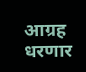आग्रह धरणार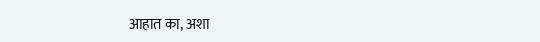आहात का, अशा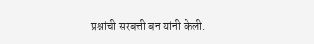प्रश्नांची सरबत्ती बन यांनी केली.